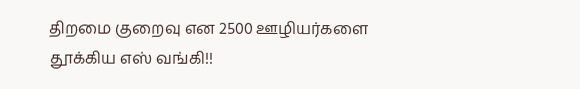திறமை குறைவு என 2500 ஊழியர்களை தூக்கிய எஸ் வங்கி!!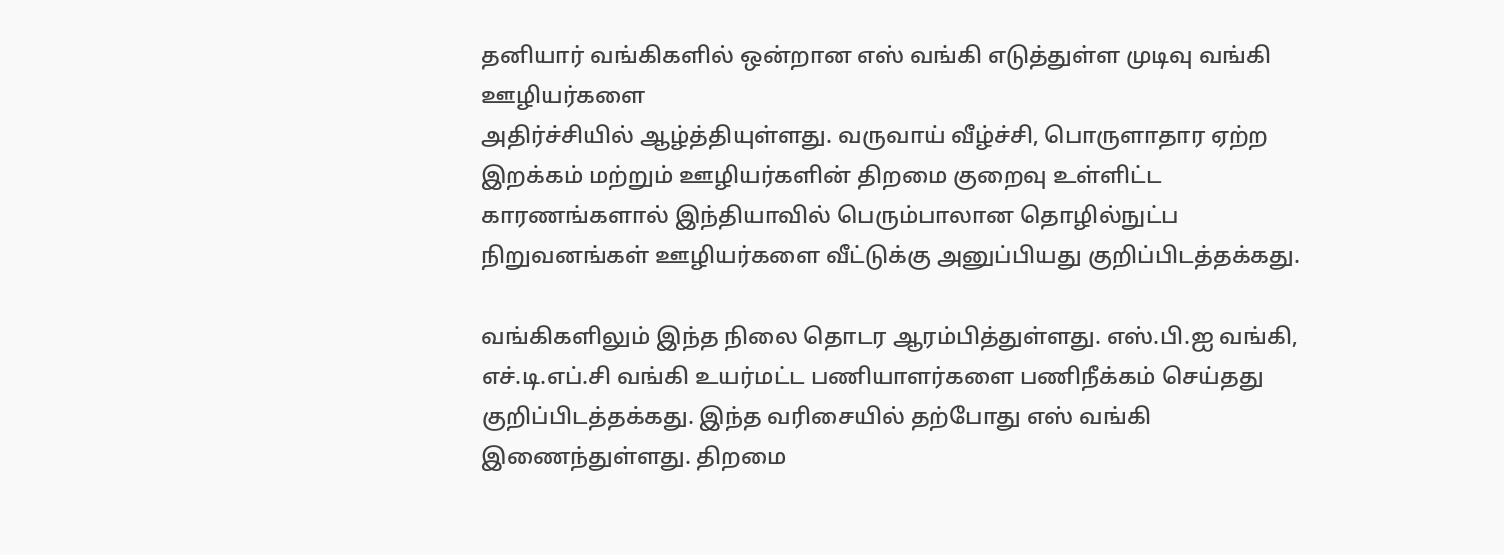தனியார் வங்கிகளில் ஒன்றான எஸ் வங்கி எடுத்துள்ள முடிவு வங்கி ஊழியர்களை
அதிர்ச்சியில் ஆழ்த்தியுள்ளது. வருவாய் வீழ்ச்சி, பொருளாதார ஏற்ற இறக்கம் மற்றும் ஊழியர்களின் திறமை குறைவு உள்ளிட்ட காரணங்களால் இந்தியாவில் பெரும்பாலான தொழில்நுட்ப நிறுவனங்கள் ஊழியர்களை வீட்டுக்கு அனுப்பியது குறிப்பிடத்தக்கது.

வங்கிகளிலும் இந்த நிலை தொடர ஆரம்பித்துள்ளது. எஸ்.பி.ஐ வங்கி, எச்.டி.எப்.சி வங்கி உயர்மட்ட பணியாளர்களை பணிநீக்கம் செய்தது குறிப்பிடத்தக்கது. இந்த வரிசையில் தற்போது எஸ் வங்கி இணைந்துள்ளது. திறமை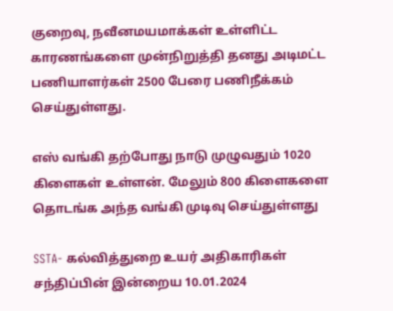குறைவு, நவீனமயமாக்கள் உள்ளிட்ட காரணங்களை முன்நிறுத்தி தனது அடிமட்ட பணியாளர்கள் 2500 பேரை பணிநீக்கம் செய்துள்ளது.

எஸ் வங்கி தற்போது நாடு முழுவதும் 1020 கிளைகள் உள்ளன். மேலும் 800 கிளைகளை தொடங்க அந்த வங்கி முடிவு செய்துள்ளது

SSTA- கல்வித்துறை உயர் அதிகாரிகள் சந்திப்பின் இன்றைய 10.01.2024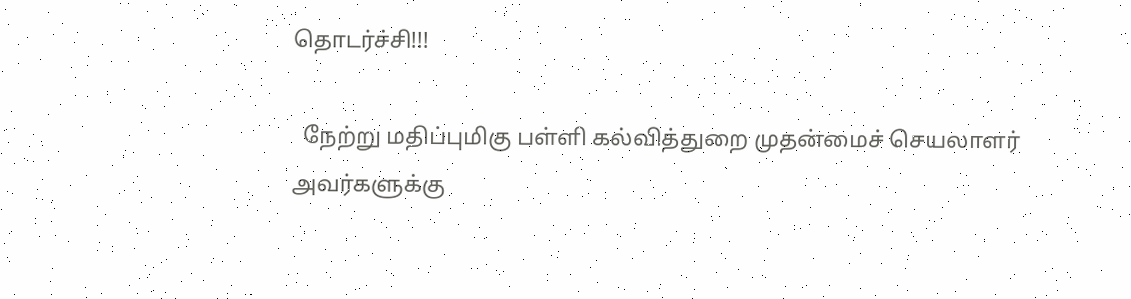தொடர்ச்சி!!!

  நேற்று மதிப்புமிகு பள்ளி கல்வித்துறை முதன்மைச் செயலாளர் அவர்களுக்கு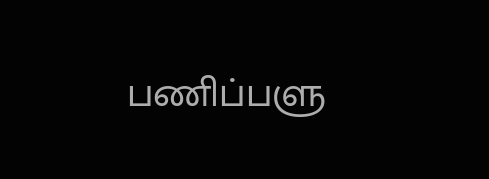பணிப்பளு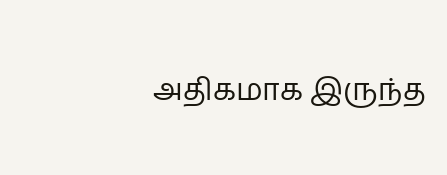அதிகமாக இருந்த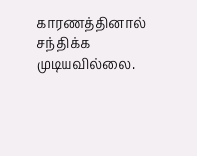காரணத்தினால் சந்திக்க முடியவில்லை.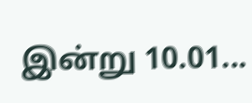இன்று 10.01...